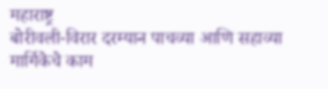महाराष्ट्र
बोरीवली-विरार दरम्यान पाचव्या आणि सहाव्या मार्गिकेचे काम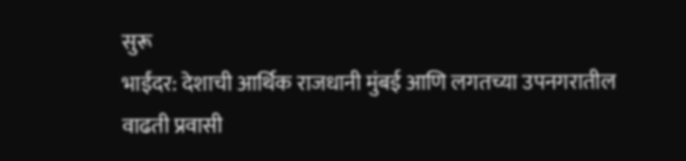सुरू
भाईंदर: देशाची आर्थिक राजधानी मुंबई आणि लगतच्या उपनगरातील वाढती प्रवासी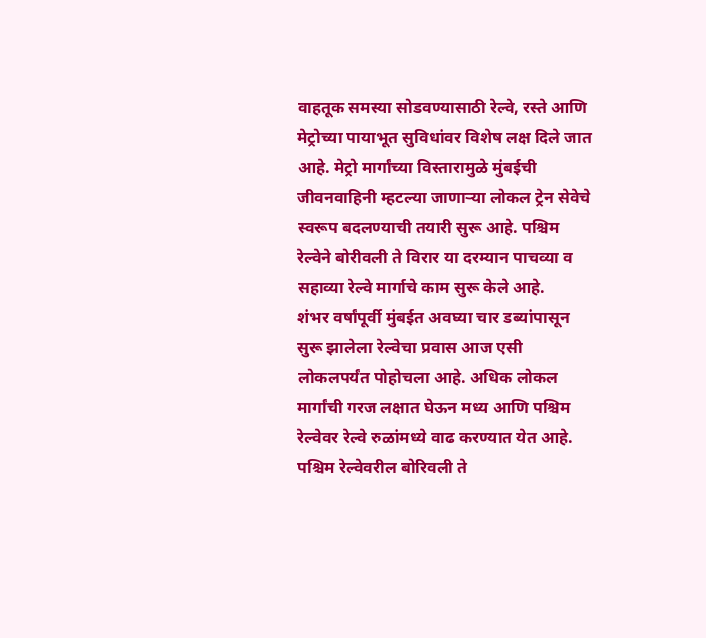वाहतूक समस्या सोडवण्यासाठी रेल्वे, रस्ते आणि मेट्रोच्या पायाभूत सुविधांवर विशेष लक्ष दिले जात आहे. मेट्रो मार्गांच्या विस्तारामुळे मुंबईची जीवनवाहिनी म्हटल्या जाणाऱ्या लोकल ट्रेन सेवेचे स्वरूप बदलण्याची तयारी सुरू आहे. पश्चिम रेल्वेने बोरीवली ते विरार या दरम्यान पाचव्या व सहाव्या रेल्वे मार्गाचे काम सुरू केले आहे.
शंभर वर्षांपूर्वी मुंबईत अवघ्या चार डब्यांपासून सुरू झालेला रेल्वेचा प्रवास आज एसी लोकलपर्यंत पोहोचला आहे. अधिक लोकल मार्गांची गरज लक्षात घेऊन मध्य आणि पश्चिम रेल्वेवर रेल्वे रुळांमध्ये वाढ करण्यात येत आहे. पश्चिम रेल्वेवरील बोरिवली ते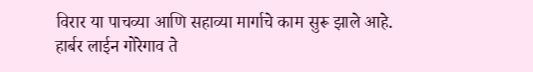विरार या पाचव्या आणि सहाव्या मार्गाचे काम सुरू झाले आहे. हार्बर लाईन गोरेगाव ते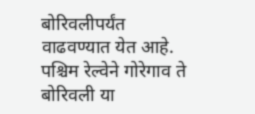बोरिवलीपर्यंत वाढवण्यात येत आहे. पश्चिम रेल्वेने गोरेगाव ते बोरिवली या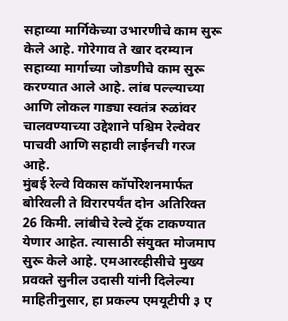सहाव्या मार्गिकेच्या उभारणीचे काम सुरू केले आहे. गोरेगाव ते खार दरम्यान सहाव्या मार्गाच्या जोडणीचे काम सुरू करण्यात आले आहे. लांब पल्ल्याच्या आणि लोकल गाड्या स्वतंत्र रुळांवर चालवण्याच्या उद्देशाने पश्चिम रेल्वेवर पाचवी आणि सहावी लाईनची गरज आहे.
मुंबई रेल्वे विकास कॉर्पोरेशनमार्फत बोरिवली ते विरारपर्यंत दोन अतिरिक्त 26 किमी. लांबीचे रेल्वे ट्रॅक टाकण्यात येणार आहेत. त्यासाठी संयुक्त मोजमाप सुरू केले आहे. एमआरव्हीसीचे मुख्य प्रवक्ते सुनील उदासी यांनी दिलेल्या माहितीनुसार, हा प्रकल्प एमयूटीपी ३ ए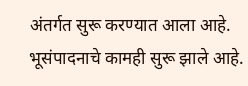अंतर्गत सुरू करण्यात आला आहे. भूसंपादनाचे कामही सुरू झाले आहे.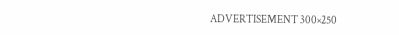ADVERTISEMENT 300×250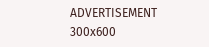ADVERTISEMENT 300x600